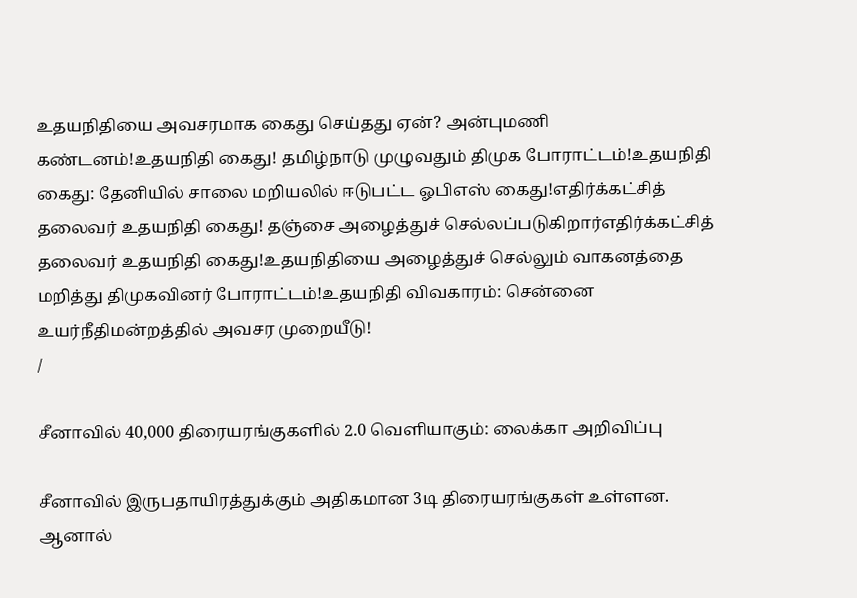உதயநிதியை அவசரமாக கைது செய்தது ஏன்? அன்புமணி கண்டனம்!உதயநிதி கைது! தமிழ்நாடு முழுவதும் திமுக போராட்டம்!உதயநிதி கைது: தேனியில் சாலை மறியலில் ஈடுபட்ட ஓபிஎஸ் கைது!எதிர்க்கட்சித் தலைவர் உதயநிதி கைது! தஞ்சை அழைத்துச் செல்லப்படுகிறார்எதிர்க்கட்சித் தலைவர் உதயநிதி கைது!உதயநிதியை அழைத்துச் செல்லும் வாகனத்தை மறித்து திமுகவினர் போராட்டம்!உதயநிதி விவகாரம்: சென்னை உயர்நீதிமன்றத்தில் அவசர முறையீடு!
/

சீனாவில் 40,000 திரையரங்குகளில் 2.0 வெளியாகும்: லைக்கா அறிவிப்பு

சீனாவில் இருபதாயிரத்துக்கும் அதிகமான 3டி திரையரங்குகள் உள்ளன. ஆனால்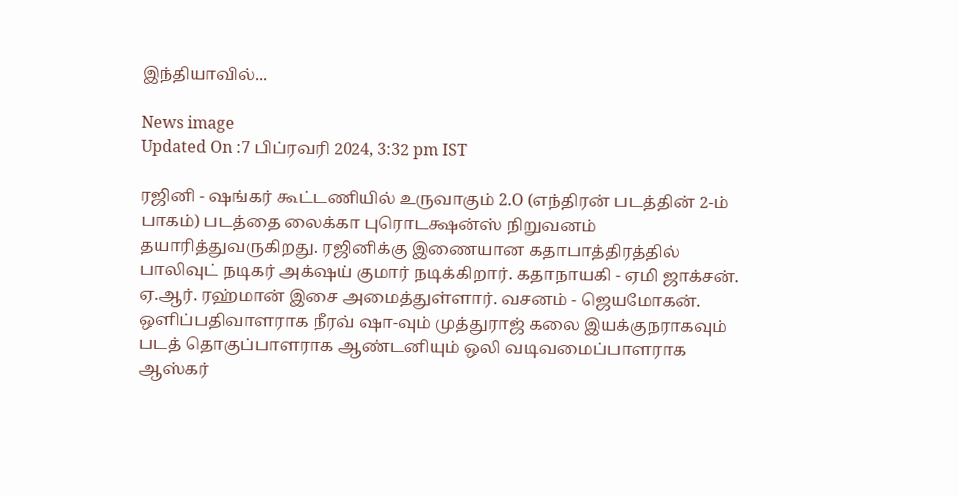இந்தியாவில்...

News image
Updated On :7 பிப்ரவரி 2024, 3:32 pm IST

ரஜினி - ஷங்கர் கூட்டணியில் உருவாகும் 2.O (எந்திரன் படத்தின் 2-ம் பாகம்) படத்தை லைக்கா புரொடக்ஷன்ஸ் நிறுவனம் தயாரித்துவருகிறது. ரஜினிக்கு இணையான கதாபாத்திரத்தில் பாலிவுட் நடிகர் அக்‌ஷய் குமார் நடிக்கிறார். கதாநாயகி - ஏமி ஜாக்சன். ஏ.ஆர். ரஹ்மான் இசை அமைத்துள்ளார். வசனம் - ஜெயமோகன். ஒளிப்பதிவாளராக நீரவ் ஷா-வும் முத்துராஜ் கலை இயக்குநராகவும் படத் தொகுப்பாளராக ஆண்டனியும் ஒலி வடிவமைப்பாளராக ஆஸ்கர்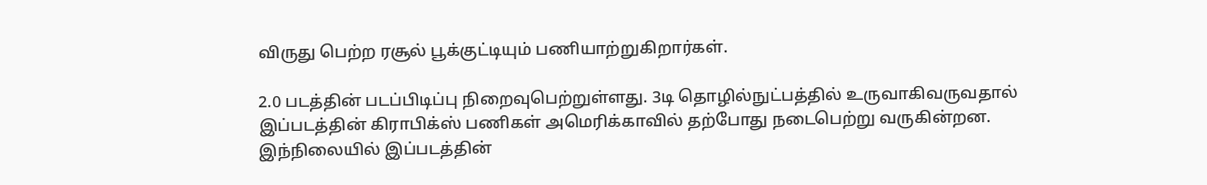விருது பெற்ற ரசூல் பூக்குட்டியும் பணியாற்றுகிறார்கள்.

2.0 படத்தின் படப்பிடிப்பு நிறைவுபெற்றுள்ளது. 3டி தொழில்நுட்பத்தில் உருவாகிவருவதால் இப்படத்தின் கிராபிக்ஸ் பணிகள் அமெரிக்காவில் தற்போது நடைபெற்று வருகின்றன. இந்நிலையில் இப்படத்தின்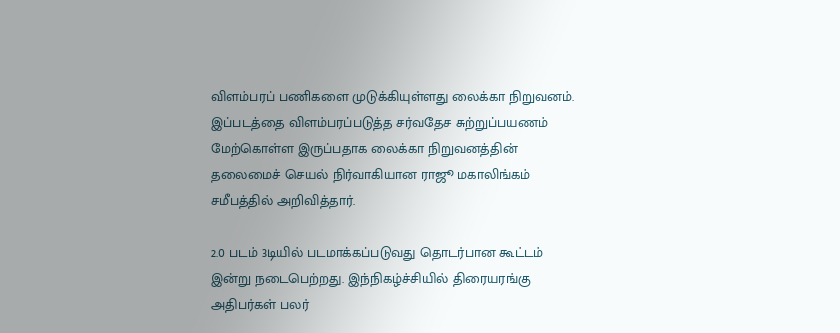விளம்பரப் பணிகளை முடுக்கியுள்ளது லைக்கா நிறுவனம். இப்படத்தை விளம்பரப்படுத்த சர்வதேச சுற்றுப்பயணம் மேற்கொள்ள இருப்பதாக லைக்கா நிறுவனத்தின் தலைமைச் செயல் நிர்வாகியான ராஜூ மகாலிங்கம் சமீபத்தில் அறிவித்தார்.

2.0 படம் 3டியில் படமாக்கப்படுவது தொடர்பான கூட்டம் இன்று நடைபெற்றது. இந்நிகழ்ச்சியில் திரையரங்கு அதிபர்கள் பலர்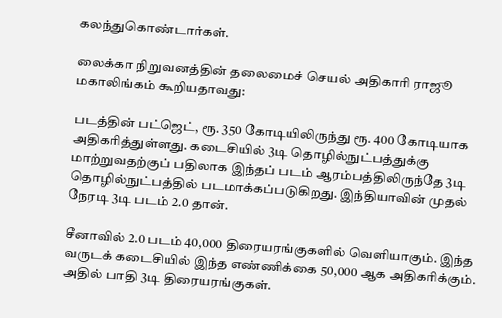கலந்துகொண்டார்கள்.

லைக்கா நிறுவனத்தின் தலைமைச் செயல் அதிகாரி ராஜூ மகாலிங்கம் கூறியதாவது:

படத்தின் பட்ஜெட், ரூ. 350 கோடியிலிருந்து ரூ. 400 கோடியாக அதிகரித்துள்ளது. கடைசியில் 3டி தொழில்நுட்பத்துக்கு மாற்றுவதற்குப் பதிலாக இந்தப் படம் ஆரம்பத்திலிருந்தே 3டி தொழில்நுட்பத்தில் படமாக்கப்படுகிறது. இந்தியாவின் முதல் நேரடி 3டி படம் 2.0 தான்.

சீனாவில் 2.0 படம் 40,000 திரையரங்குகளில் வெளியாகும். இந்த வருடக் கடைசியில் இந்த எண்ணிக்கை 50,000 ஆக அதிகரிக்கும். அதில் பாதி 3டி திரையரங்குகள்.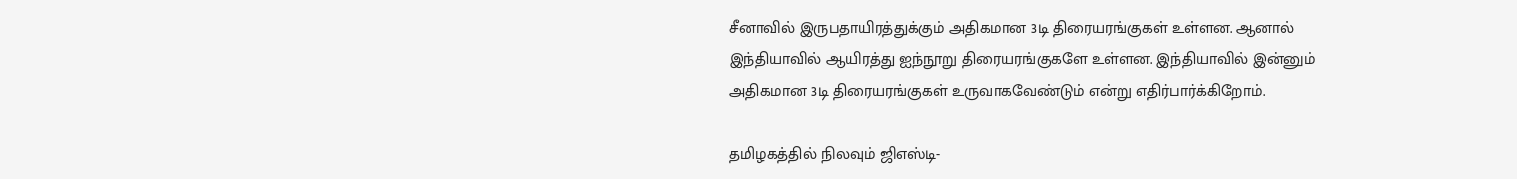சீனாவில் இருபதாயிரத்துக்கும் அதிகமான 3டி திரையரங்குகள் உள்ளன. ஆனால் இந்தியாவில் ஆயிரத்து ஐந்நூறு திரையரங்குகளே உள்ளன. இந்தியாவில் இன்னும் அதிகமான 3டி திரையரங்குகள் உருவாகவேண்டும் என்று எதிர்பார்க்கிறோம்.

தமிழகத்தில் நிலவும் ஜிஎஸ்டி-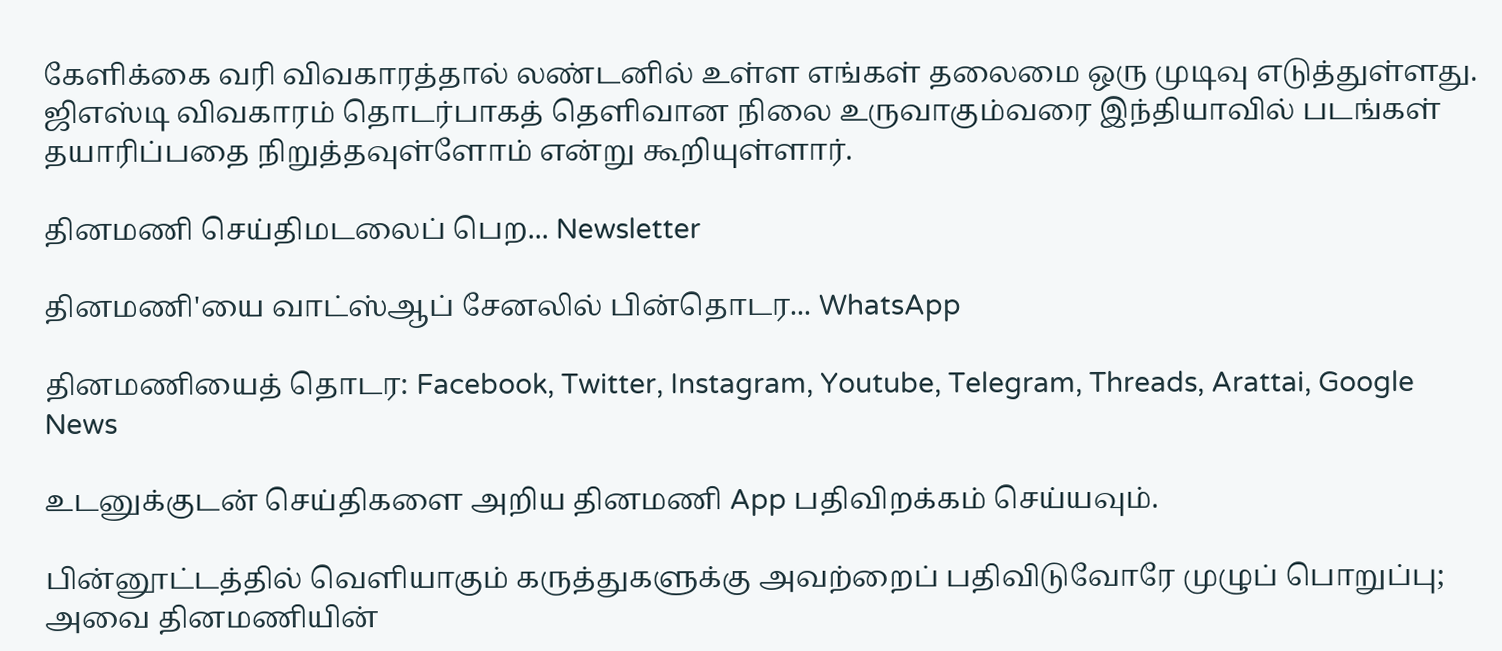கேளிக்கை வரி விவகாரத்தால் லண்டனில் உள்ள எங்கள் தலைமை ஒரு முடிவு எடுத்துள்ளது. ஜிஎஸ்டி விவகாரம் தொடர்பாகத் தெளிவான நிலை உருவாகும்வரை இந்தியாவில் படங்கள் தயாரிப்பதை நிறுத்தவுள்ளோம் என்று கூறியுள்ளார்.

தினமணி செய்திமடலைப் பெற... Newsletter

தினமணி'யை வாட்ஸ்ஆப் சேனலில் பின்தொடர... WhatsApp

தினமணியைத் தொடர: Facebook, Twitter, Instagram, Youtube, Telegram, Threads, Arattai, Google News

உடனுக்குடன் செய்திகளை அறிய தினமணி App பதிவிறக்கம் செய்யவும்.

பின்னூட்டத்தில் வெளியாகும் கருத்துகளுக்கு அவற்றைப் பதிவிடுவோரே முழுப் பொறுப்பு; அவை தினமணியின்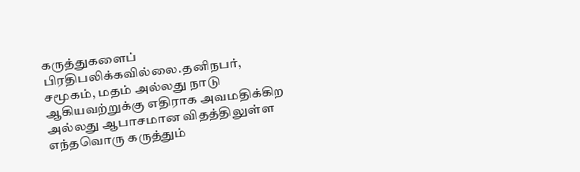கருத்துகளைப் பிரதிபலிக்கவில்லை.தனிநபர், சமூகம், மதம் அல்லது நாடு ஆகியவற்றுக்கு எதிராக அவமதிக்கிற அல்லது ஆபாசமான விதத்திலுள்ள எந்தவொரு கருத்தும்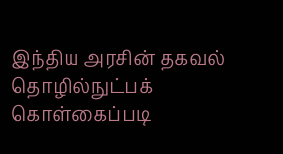இந்திய அரசின் தகவல் தொழில்நுட்பக் கொள்கைப்படி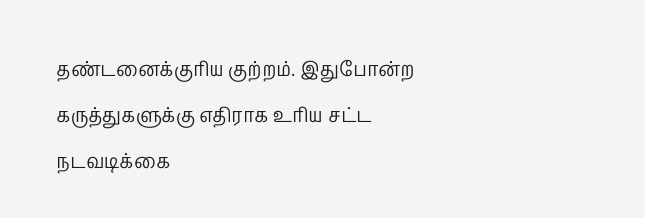தண்டனைக்குரிய குற்றம். இதுபோன்ற கருத்துகளுக்கு எதிராக உரிய சட்ட நடவடிக்கை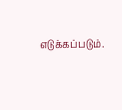எடுக்கப்படும்.